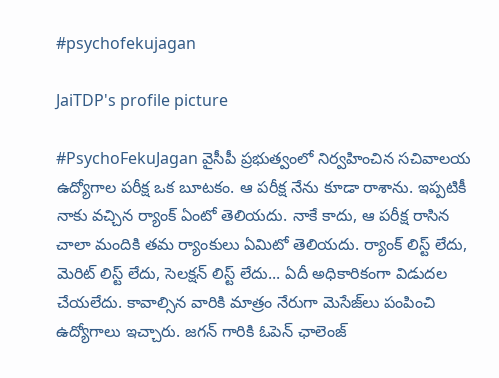#psychofekujagan

JaiTDP's profile picture

#PsychoFekuJagan వైసీపీ ప్రభుత్వంలో నిర్వహించిన సచివాలయ ఉద్యోగాల పరీక్ష ఒక బూటకం. ఆ పరీక్ష నేను కూడా రాశాను. ఇప్పటికీ నాకు వచ్చిన ర్యాంక్ ఏంటో తెలియదు. నాకే కాదు, ఆ పరీక్ష రాసిన చాలా మందికి తమ ర్యాంకులు ఏమిటో తెలియదు. ర్యాంక్ లిస్ట్ లేదు, మెరిట్ లిస్ట్ లేదు, సెలక్షన్ లిస్ట్ లేదు... ఏదీ అధికారికంగా విడుదల చేయలేదు. కావాల్సిన వారికి మాత్రం నేరుగా మెసేజ్‌లు పంపించి ఉద్యోగాలు ఇచ్చారు. జగన్ గారికి ఓపెన్ ఛాలెంజ్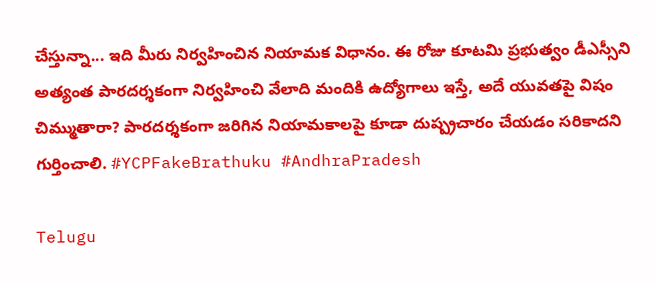చేస్తున్నా... ఇది మీరు నిర్వహించిన నియామక విధానం. ఈ రోజు కూటమి ప్రభుత్వం డీఎస్సీని అత్యంత పారదర్శకంగా నిర్వహించి వేలాది మందికి ఉద్యోగాలు ఇస్తే, అదే యువతపై విషం చిమ్ముతారా? పారదర్శకంగా జరిగిన నియామకాలపై కూడా దుష్ప్రచారం చేయడం సరికాదని గుర్తించాలి. #YCPFakeBrathuku #AndhraPradesh

Telugu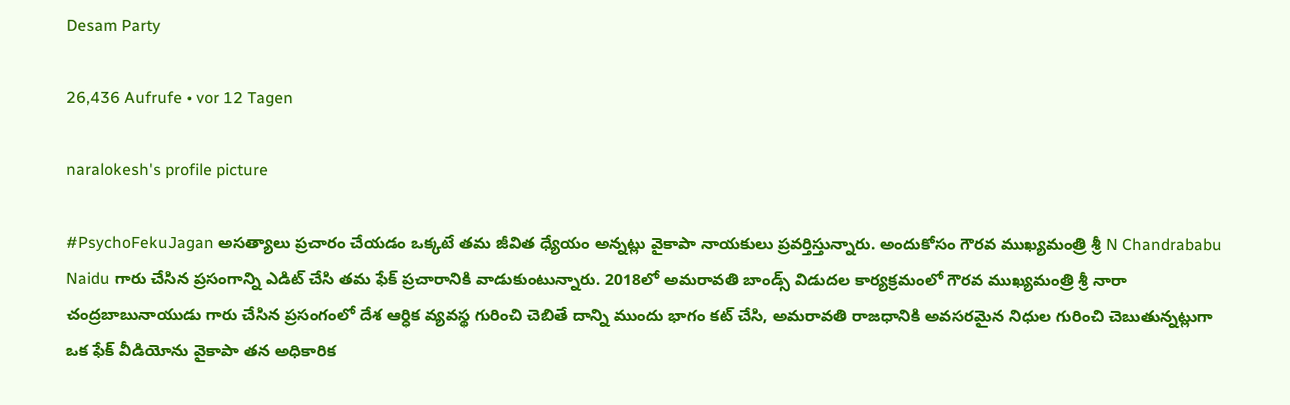Desam Party

26,436 Aufrufe • vor 12 Tagen

naralokesh's profile picture

#PsychoFekuJagan అసత్యాలు ప్రచారం చేయడం ఒక్కటే తమ జీవిత ధ్యేయం అన్నట్లు వైకాపా నాయకులు ప్రవర్తిస్తున్నారు. అందుకోసం గౌరవ ముఖ్యమంత్రి శ్రీ N Chandrababu Naidu గారు చేసిన ప్రసంగాన్ని ఎడిట్ చేసి తమ ఫేక్ ప్రచారానికి వాడుకుంటున్నారు. 2018లో అమరావతి బాండ్స్‌ విడుదల కార్యక్రమంలో గౌరవ ముఖ్యమంత్రి శ్రీ నారా చంద్రబాబునాయుడు గారు చేసిన ప్రసంగంలో దేశ ఆర్ధిక వ్యవస్థ గురించి చెబితే దాన్ని ముందు భాగం కట్ చేసి, అమరావతి రాజధానికి అవసరమైన నిధుల గురించి చెబుతున్నట్లుగా ఒక ఫేక్ వీడియోను వైకాపా తన అధికారిక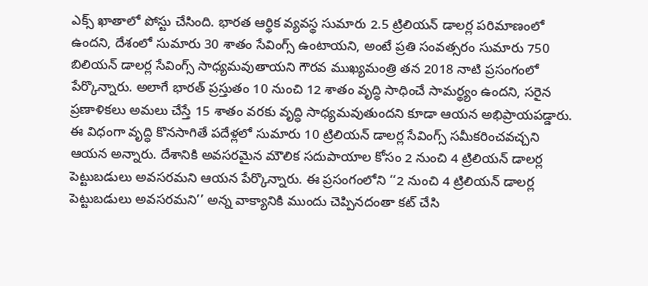ఎక్స్ ఖాతాలో పోస్టు చేసింది. భారత ఆర్థిక వ్యవస్థ సుమారు 2.5 ట్రిలియన్ డాలర్ల పరిమాణంలో ఉందని, దేశంలో సుమారు 30 శాతం సేవింగ్స్‌ ఉంటాయని, అంటే ప్రతి సంవత్సరం సుమారు 750 బిలియన్ డాలర్ల సేవింగ్స్‌ సాధ్యమవుతాయని గౌరవ ముఖ్యమంత్రి తన 2018 నాటి ప్రసంగంలో పేర్కొన్నారు. అలాగే భారత్‌ ప్రస్తుతం 10 నుంచి 12 శాతం వృద్ధి సాధించే సామర్థ్యం ఉందని, సరైన ప్రణాళికలు అమలు చేస్తే 15 శాతం వరకు వృద్ధి సాధ్యమవుతుందని కూడా ఆయన అభిప్రాయపడ్డారు. ఈ విధంగా వృద్ధి కొనసాగితే పదేళ్లలో సుమారు 10 ట్రిలియన్ డాలర్ల సేవింగ్స్‌ సమీకరించవచ్చని ఆయన అన్నారు. దేశానికి అవసరమైన మౌలిక సదుపాయాల కోసం 2 నుంచి 4 ట్రిలియన్ డాలర్ల పెట్టుబడులు అవసరమని ఆయన పేర్కొన్నారు. ఈ ప్రసంగంలోని ‘‘2 నుంచి 4 ట్రిలియన్ డాలర్ల పెట్టుబడులు అవసరమని’’ అన్న వాక్యానికి ముందు చెప్పినదంతా కట్ చేసి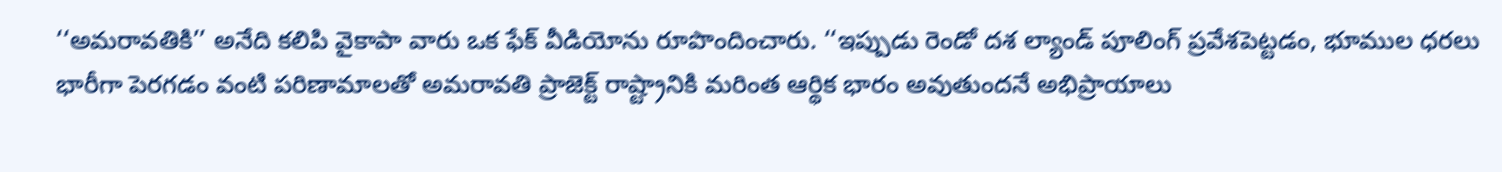‘‘అమరావతికి’’ అనేది కలిపి వైకాపా వారు ఒక ఫేక్ వీడియోను రూపొందించారు. ‘‘ఇప్పుడు రెండో దశ ల్యాండ్ పూలింగ్ ప్రవేశపెట్టడం, భూముల ధరలు భారీగా పెరగడం వంటి పరిణామాలతో అమరావతి ప్రాజెక్ట్‌ రాష్ట్రానికి మరింత ఆర్థిక భారం అవుతుందనే అభిప్రాయాలు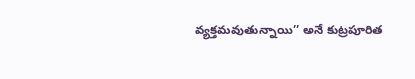వ్యక్తమవుతున్నాయి’’ అనే కుట్రపూరిత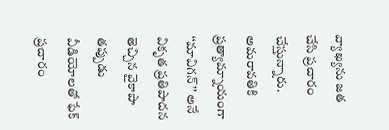వ్యాఖ్యను జత చేసి ప్రచారం చేస్తున్నారు. అమరావతికి ప్రత్యామ్నాయంగా ‘‘మావిగన్’’ అనే వికృత ప్రతిపాదన తెచ్చిన వైకాపా తప్పుడు వీడియోలతో ఫేక్ ప్రచారం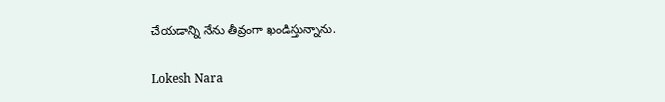చేయడాన్ని నేను తీవ్రంగా ఖండిస్తున్నాను.

Lokesh Nara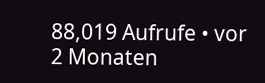88,019 Aufrufe • vor 2 Monaten